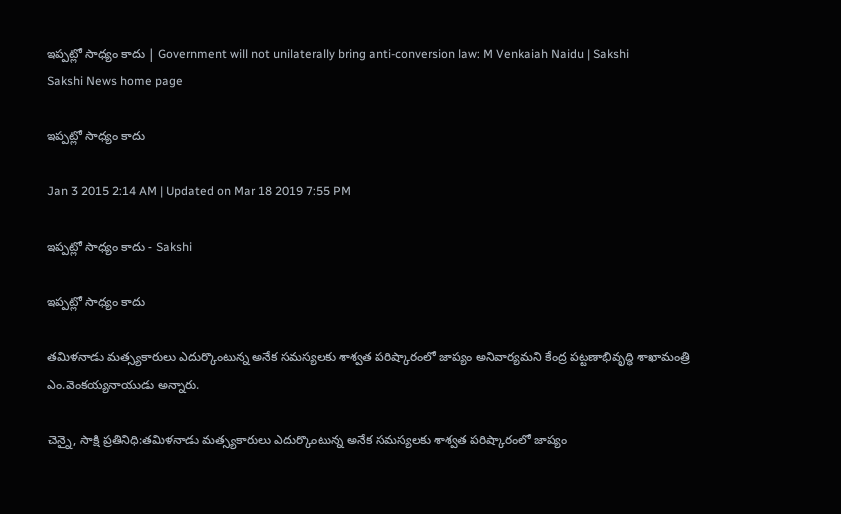ఇప్పట్లో సాధ్యం కాదు | Government will not unilaterally bring anti-conversion law: M Venkaiah Naidu | Sakshi
Sakshi News home page

ఇప్పట్లో సాధ్యం కాదు

Jan 3 2015 2:14 AM | Updated on Mar 18 2019 7:55 PM

ఇప్పట్లో సాధ్యం కాదు - Sakshi

ఇప్పట్లో సాధ్యం కాదు

తమిళనాడు మత్స్యకారులు ఎదుర్కొంటున్న అనేక సమస్యలకు శాశ్వత పరిష్కారంలో జాప్యం అనివార్యమని కేంద్ర పట్టణాభివృద్ధి శాఖామంత్రి ఎం.వెంకయ్యనాయుడు అన్నారు.

చెన్నై, సాక్షి ప్రతినిధి:తమిళనాడు మత్స్యకారులు ఎదుర్కొంటున్న అనేక సమస్యలకు శాశ్వత పరిష్కారంలో జాప్యం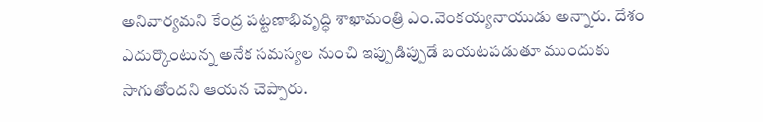అనివార్యమని కేంద్ర పట్టణాభివృద్ధి శాఖామంత్రి ఎం.వెంకయ్యనాయుడు అన్నారు. దేశం ఎదుర్కొంటున్న అనేక సమస్యల నుంచి ఇప్పుడిప్పుడే బయటపడుతూ ముందుకు సాగుతోందని ఆయన చెప్పారు.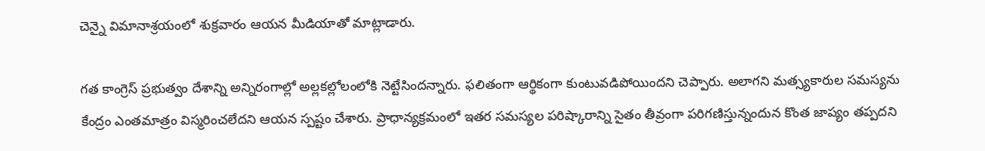చెన్నై విమానాశ్రయంలో శుక్రవారం ఆయన మీడియాతో మాట్లాడారు.

గత కాంగ్రెస్ ప్రభుత్వం దేశాన్ని అన్నిరంగాల్లో అల్లకల్లోలంలోకి నెట్టేసిందన్నారు. ఫలితంగా ఆర్థికంగా కుంటువడిపోయిందని చెప్పారు. అలాగని మత్స్యకారుల సమస్యను కేంద్రం ఎంతమాత్రం విస్మరించలేదని ఆయన స్పష్టం చేశారు. ప్రాధాన్యక్రమంలో ఇతర సమస్యల పరిష్కారాన్ని సైతం తీవ్రంగా పరిగణిస్తున్నందున కొంత జాప్యం తప్పదని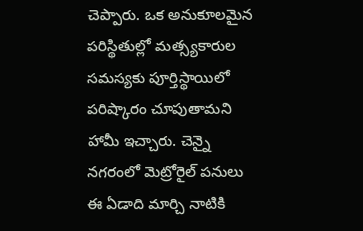చెప్పారు. ఒక అనుకూలమైన పరిస్థితుల్లో మత్స్యకారుల సమస్యకు పూర్తిస్థాయిలో పరిష్కారం చూపుతామని హామీ ఇచ్చారు. చెన్నై నగరంలో మెట్రోరైల్ పనులు ఈ ఏడాది మార్చి నాటికి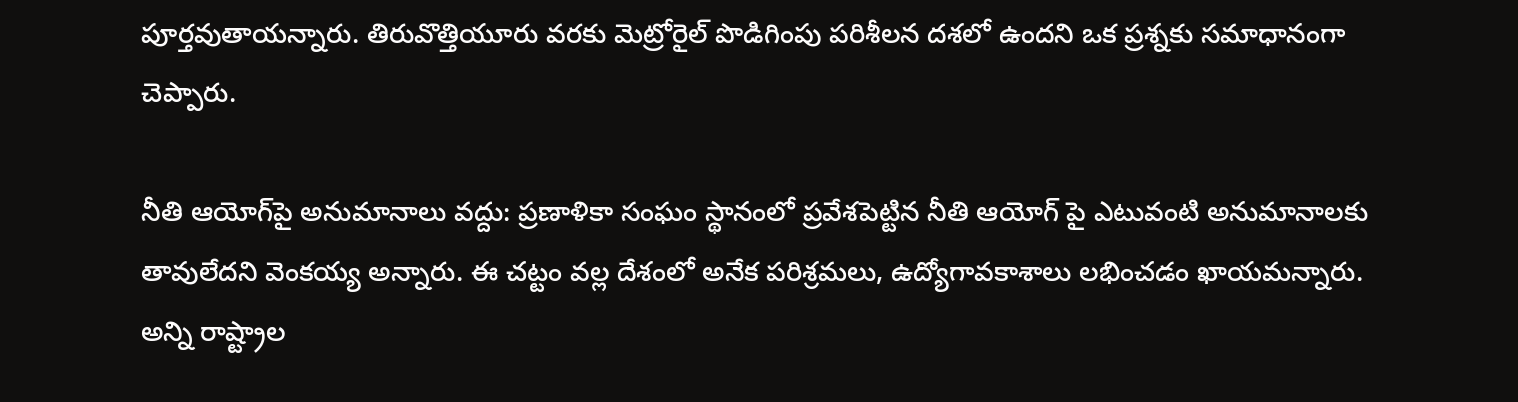పూర్తవుతాయన్నారు. తిరువొత్తియూరు వరకు మెట్రోరైల్ పొడిగింపు పరిశీలన దశలో ఉందని ఒక ప్రశ్నకు సమాధానంగా చెప్పారు.

నీతి ఆయోగ్‌పై అనుమానాలు వద్దు: ప్రణాళికా సంఘం స్థానంలో ప్రవేశపెట్టిన నీతి ఆయోగ్ పై ఎటువంటి అనుమానాలకు తావులేదని వెంకయ్య అన్నారు. ఈ చట్టం వల్ల దేశంలో అనేక పరిశ్రమలు, ఉద్యోగావకాశాలు లభించడం ఖాయమన్నారు. అన్ని రాష్ట్రాల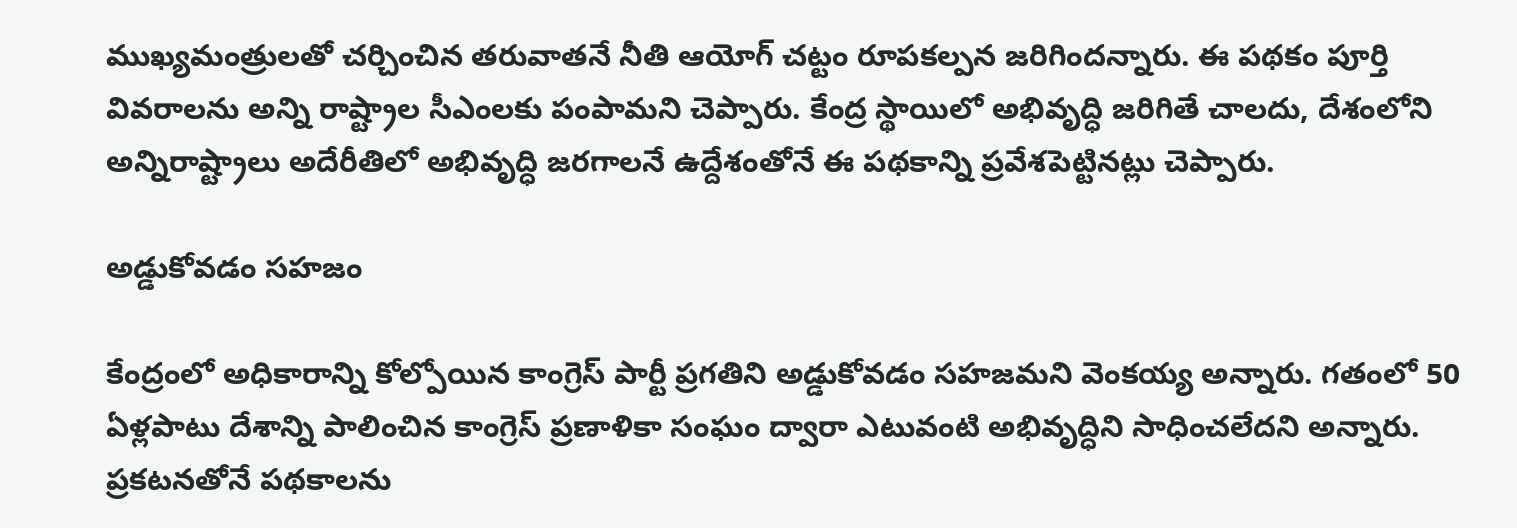ముఖ్యమంత్రులతో చర్చించిన తరువాతనే నీతి ఆయోగ్ చట్టం రూపకల్పన జరిగిందన్నారు. ఈ పథకం పూర్తి వివరాలను అన్ని రాష్ట్రాల సీఎంలకు పంపామని చెప్పారు. కేంద్ర స్థాయిలో అభివృద్ధి జరిగితే చాలదు, దేశంలోని అన్నిరాష్ట్రాలు అదేరీతిలో అభివృద్ధి జరగాలనే ఉద్దేశంతోనే ఈ పథకాన్ని ప్రవేశపెట్టినట్లు చెప్పారు.

అడ్డుకోవడం సహజం

కేంద్రంలో అధికారాన్ని కోల్పోయిన కాంగ్రెస్ పార్టీ ప్రగతిని అడ్డుకోవడం సహజమని వెంకయ్య అన్నారు. గతంలో 50 ఏళ్లపాటు దేశాన్ని పాలించిన కాంగ్రెస్ ప్రణాళికా సంఘం ద్వారా ఎటువంటి అభివృద్ధిని సాధించలేదని అన్నారు. ప్రకటనతోనే పథకాలను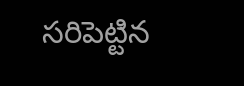సరిపెట్టిన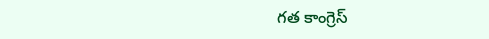గత కాంగ్రెస్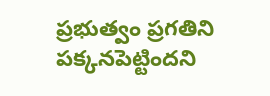ప్రభుత్వం ప్రగతిని పక్కనపెట్టిందని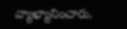వ్యాఖ్యానించారు.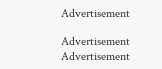Advertisement

Advertisement
Advertisement